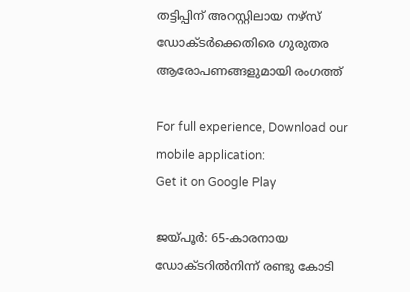തട്ടിപ്പിന് അറസ്റ്റിലായ നഴ്സ് ഡോക്ടർക്കെതിരെ ഗുരുതര ആരോപണങ്ങളുമായി രംഗത്ത്

For full experience, Download our mobile application:
Get it on Google Play

ജയ്പൂർ: 65-കാരനായ ഡോക്ടറിൽനിന്ന് രണ്ടു കോടി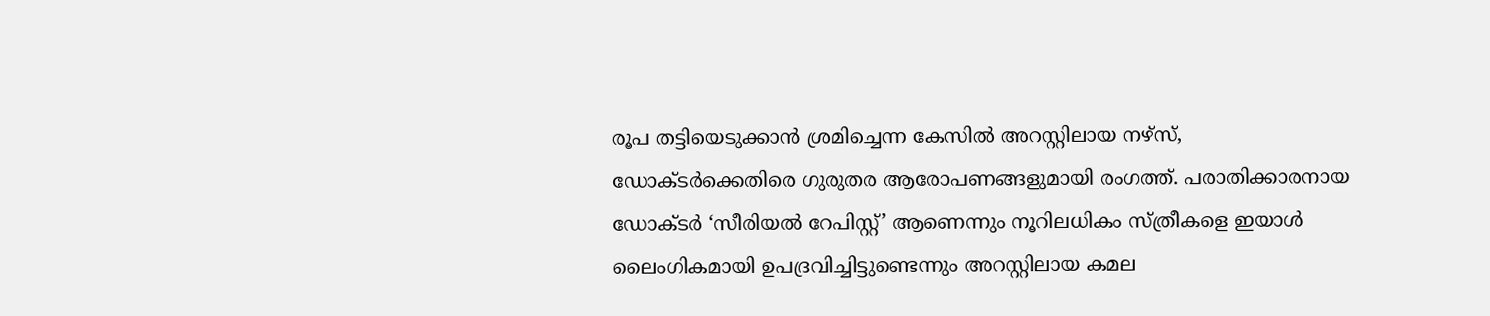രൂപ തട്ടിയെടുക്കാൻ ശ്രമിച്ചെന്ന കേസിൽ അറസ്റ്റിലായ നഴ്സ്, ഡോക്ടർക്കെതിരെ ഗുരുതര ആരോപണങ്ങളുമായി രംഗത്ത്. പരാതിക്കാരനായ ഡോക്ടർ ‘സീരിയൽ റേപിസ്റ്റ്’ ആണെന്നും നൂറിലധികം സ്ത്രീകളെ ഇയാൾ ലൈംഗികമായി ഉപദ്രവിച്ചിട്ടുണ്ടെന്നും അറസ്റ്റിലായ കമല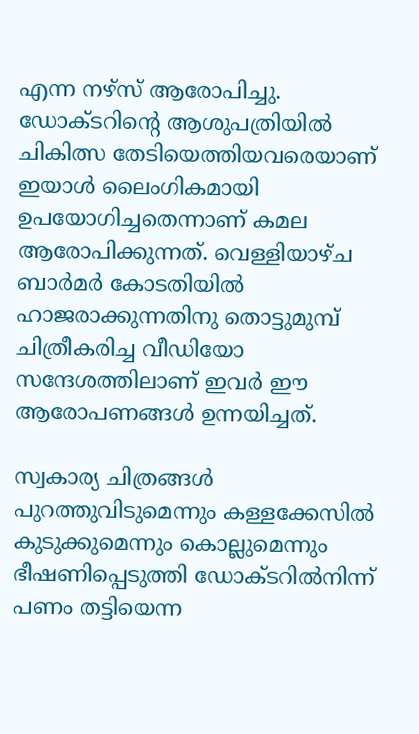എന്ന നഴ്സ് ആരോപിച്ചു. ഡോക്ടറിന്റെ ആശുപത്രിയിൽ ചികിത്സ തേടിയെത്തിയവരെയാണ് ഇയാൾ ലൈംഗികമായി ഉപയോഗിച്ചതെന്നാണ് കമല ആരോപിക്കുന്നത്. വെള്ളിയാഴ്ച ബാർമർ കോടതിയിൽ ഹാജരാക്കുന്നതിനു തൊട്ടുമുമ്പ് ചിത്രീകരിച്ച വീഡിയോ സന്ദേശത്തിലാണ് ഇവർ ഈ ആരോപണങ്ങൾ ഉന്നയിച്ചത്.

സ്വകാര്യ ചിത്രങ്ങൾ പുറത്തുവിടുമെന്നും കള്ളക്കേസിൽ കുടുക്കുമെന്നും കൊല്ലുമെന്നും ഭീഷണിപ്പെടുത്തി ഡോക്ടറിൽനിന്ന് പണം തട്ടിയെന്ന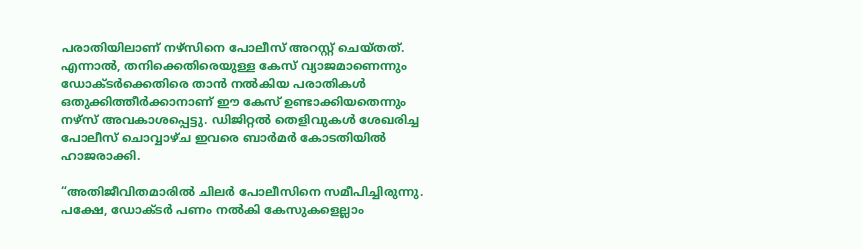പരാതിയിലാണ് നഴ്സിനെ പോലീസ് അറസ്റ്റ് ചെയ്തത്. എന്നാൽ, തനിക്കെതിരെയുള്ള കേസ് വ്യാജമാണെന്നും ഡോക്ടർക്കെതിരെ താൻ നൽകിയ പരാതികൾ ഒതുക്കിത്തീർക്കാനാണ് ഈ കേസ് ഉണ്ടാക്കിയതെന്നും നഴ്സ് അവകാശപ്പെട്ടു. ഡിജിറ്റൽ തെളിവുകൾ ശേഖരിച്ച പോലീസ് ചൊവ്വാഴ്ച ഇവരെ ബാർമർ കോടതിയിൽ ഹാജരാക്കി.

“അതിജീവിതമാരിൽ ചിലർ പോലീസിനെ സമീപിച്ചിരുന്നു. പക്ഷേ, ഡോക്ടർ പണം നൽകി കേസുകളെല്ലാം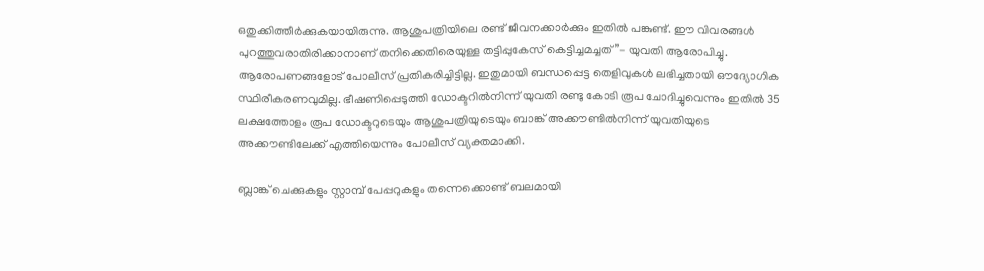ഒതുക്കിത്തീർക്കുകയായിരുന്നു. ആശുപത്രിയിലെ രണ്ട് ജീവനക്കാർക്കും ഇതിൽ പങ്കുണ്ട്. ഈ വിവരങ്ങൾ പുറത്തുവരാതിരിക്കാനാണ് തനിക്കെതിരെയുള്ള തട്ടിപ്പുകേസ് കെട്ടിച്ചമച്ചത്”- യുവതി ആരോപിച്ചു. ആരോപണങ്ങളോട് പോലീസ് പ്രതികരിച്ചിട്ടില്ല. ഇതുമായി ബന്ധപ്പെട്ട തെളിവുകൾ ലഭിച്ചതായി ഔദ്യോഗിക സ്ഥിരീകരണവുമില്ല. ഭീഷണിപ്പെടുത്തി ഡോക്ടറിൽനിന്ന് യുവതി രണ്ടു കോടി രൂപ ചോദിച്ചുവെന്നും ഇതിൽ 35 ലക്ഷത്തോളം രൂപ ഡോക്ടറുടെയും ആശുപത്രിയുടെയും ബാങ്ക് അക്കൗണ്ടിൽനിന്ന് യുവതിയുടെ അക്കൗണ്ടിലേക്ക് എത്തിയെന്നും പോലീസ് വ്യക്തമാക്കി.

ബ്ലാങ്ക് ചെക്കുകളും സ്റ്റാമ്പ് പേപ്പറുകളും തന്നെക്കൊണ്ട് ബലമായി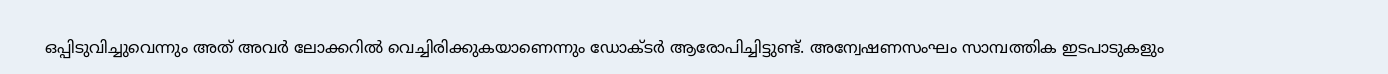ഒപ്പിടുവിച്ചുവെന്നും അത് അവർ ലോക്കറിൽ വെച്ചിരിക്കുകയാണെന്നും ഡോക്ടർ ആരോപിച്ചിട്ടുണ്ട്. അന്വേഷണസംഘം സാമ്പത്തിക ഇടപാടുകളും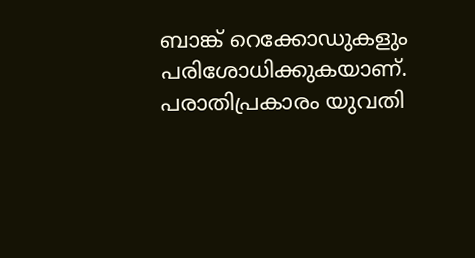ബാങ്ക് റെക്കോഡുകളും പരിശോധിക്കുകയാണ്. പരാതിപ്രകാരം യുവതി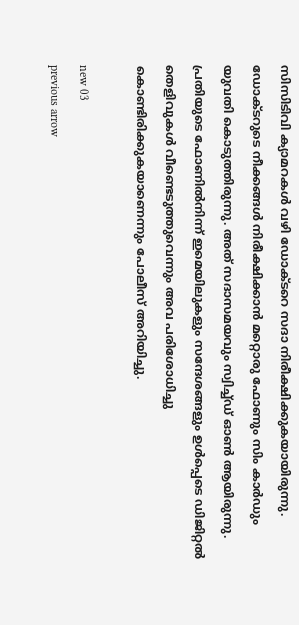സിസിടിവി ക്യാമറകൾ വഴി ഡോക്ടറെ സദാ നിരീക്ഷിക്കുകയായിരുന്നു. ഡോക്ടറുടെ നീക്കങ്ങൾ നിരീക്ഷിക്കാൻ മറ്റൊരു ഫോണും സിം കാർഡും യുവതി കൊടുത്തിരുന്നു. അത് സദാസമയവും സ്വിച്ച്ഡ് ഓൺ ആയിരുന്നു. പ്രതിയുടെ ഫോണിൽനിന്ന് ഇമെയിലുകളും സന്ദേശങ്ങളും ഉൾപ്പെടെ ഡിജിറ്റൽ തെളിവുകൾ വീണ്ടെടുത്തുവെന്നും അവ പരിശോധിച്ചു കൊണ്ടിരിക്കുകയാണെന്നും പോലീസ് അറിയിച്ചു.

new 03
previous arrow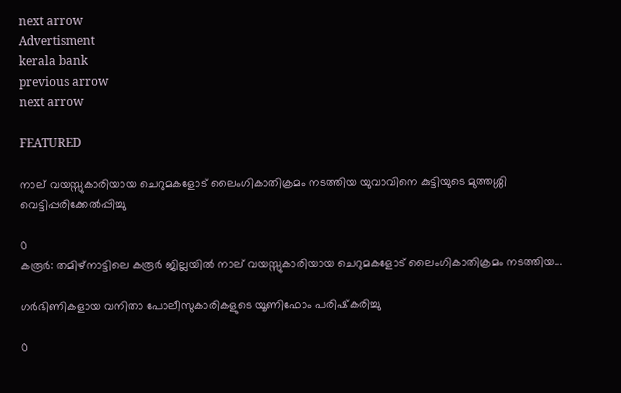next arrow
Advertisment
kerala bank
previous arrow
next arrow

FEATURED

നാല് വയസ്സുകാരിയായ ചെറുമകളോട് ലൈംഗികാതിക്രമം നടത്തിയ യുവാവിനെ കുട്ടിയുടെ മുത്തശ്ശി വെട്ടിപ്പരിക്കേൽപ്പിച്ചു

0
കരൂർ: തമിഴ്‌നാട്ടിലെ കരൂർ ജില്ലയിൽ നാല് വയസ്സുകാരിയായ ചെറുമകളോട് ലൈംഗികാതിക്രമം നടത്തിയ...

ഗര്‍ഭിണികളായ വനിതാ പോലീസുകാരികളുടെ യൂണിഫോം പരിഷ്‌കരിച്ചു

0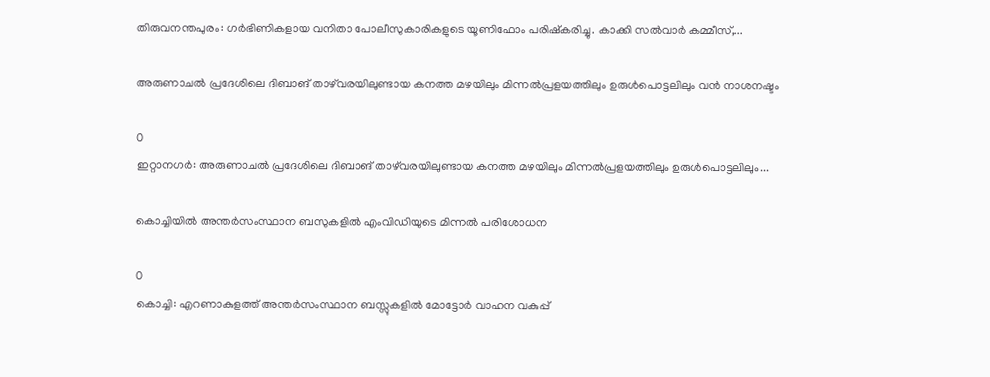തിരുവനന്തപുരം: ഗര്‍ഭിണികളായ വനിതാ പോലീസുകാരികളുടെ യൂണിഫോം പരിഷ്‌കരിച്ചു. കാക്കി സല്‍വാര്‍ കമ്മീസ്,...

അരുണാചൽ പ്രദേശിലെ ദിബാങ് താഴ്‌വരയിലുണ്ടായ കനത്ത മഴയിലും മിന്നൽപ്രളയത്തിലും ഉരുൾപൊട്ടലിലും വൻ നാശനഷ്ടം

0
ഇറ്റാനഗർ: അരുണാചൽ പ്രദേശിലെ ദിബാങ് താഴ്‌വരയിലുണ്ടായ കനത്ത മഴയിലും മിന്നൽപ്രളയത്തിലും ഉരുൾപൊട്ടലിലും...

കൊച്ചിയിൽ അന്തർസംസ്ഥാന ബസുകളിൽ എംവിഡിയുടെ മിന്നൽ പരിശോധന

0
കൊച്ചി: എറണാകുളത്ത് അന്തര്‍സംസ്ഥാന ബസ്സുകളിൽ മോട്ടോർ വാഹന വകുപ്പ്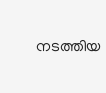നടത്തിയ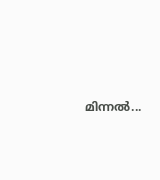മിന്നൽ...